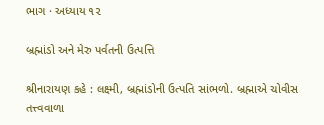ભાગ · અધ્યાય ૧૨

બ્રહ્માંડો અને મેરુ પર્વતની ઉત્પત્તિ

શ્રીનારાયણ કહે : લક્ષ્મી, બ્રહ્માંડોની ઉત્પતિ સાંભળો. બ્રહ્માએ ચોવીસ તત્ત્વવાળા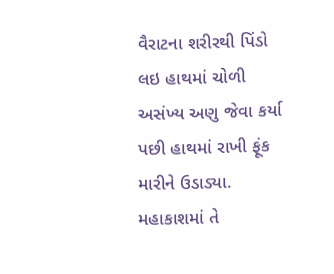વૈરાટના શરીરથી પિંડો લઇ હાથમાં ચોળી અસંખ્ય અણુ જેવા કર્યા પછી હાથમાં રાખી ફૂંક મારીને ઉડાડ્યા. મહાકાશમાં તે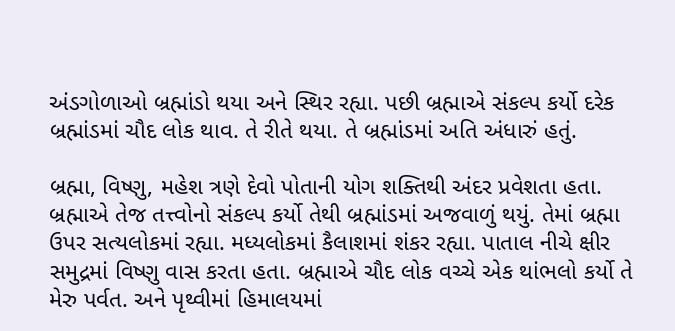અંડગોળાઓ બ્રહ્માંડો થયા અને સ્થિર રહ્યા. પછી બ્રહ્માએ સંકલ્પ કર્યો દરેક બ્રહ્માંડમાં ચૌદ લોક થાવ. તે રીતે થયા. તે બ્રહ્માંડમાં અતિ અંધારું હતું.

બ્રહ્મા, વિષ્ણુ, મહેશ ત્રણે દેવો પોતાની યોગ શક્તિથી અંદર પ્રવેશતા હતા. બ્રહ્માએ તેજ તત્ત્વોનો સંકલ્પ કર્યો તેથી બ્રહ્માંડમાં અજવાળું થયું. તેમાં બ્રહ્મા ઉપર સત્યલોકમાં રહ્યા. મધ્યલોકમાં કૈલાશમાં શંકર રહ્યા. પાતાલ નીચે ક્ષીર સમુદ્રમાં વિષ્ણુ વાસ કરતા હતા. બ્રહ્માએ ચૌદ લોક વચ્ચે એક થાંભલો કર્યો તે મેરુ પર્વત. અને પૃથ્વીમાં હિમાલયમાં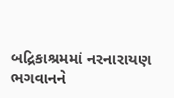બદ્રિકાશ્રમમાં નરનારાયણ ભગવાનને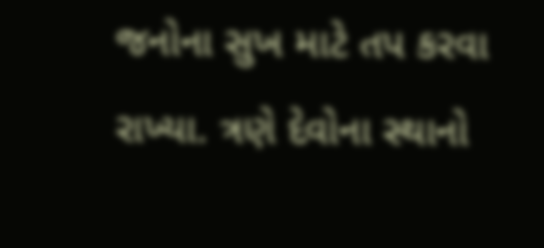જનોના સુખ માટે તપ કરવા રાખ્યા. ત્રણે દેવોના સ્થાનો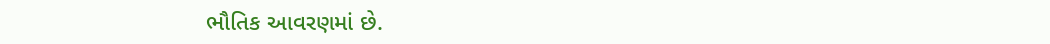ભૌતિક આવરણમાં છે.